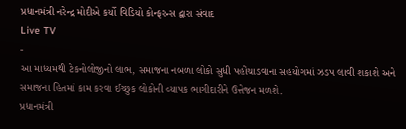પ્રધાનમંત્રી નરેન્દ્ર મોદીએ કર્યો વિડિયો કોન્ફરન્સ દ્વારા સંવાદ
Live TV
-
આ માધ્યમથી ટેકનોલોજીનો લાભ, સમાજના નબળા લોકો સુધી પહોંચાડવાના સહયોગમાં ઝડપ લાવી શકાશે અને સમાજના હિતમાં કામ કરવા ઈચ્છુક લોકોની વ્યાપક ભાગીદારીને ઉત્તેજન મળશે.
પ્રધાનમંત્રી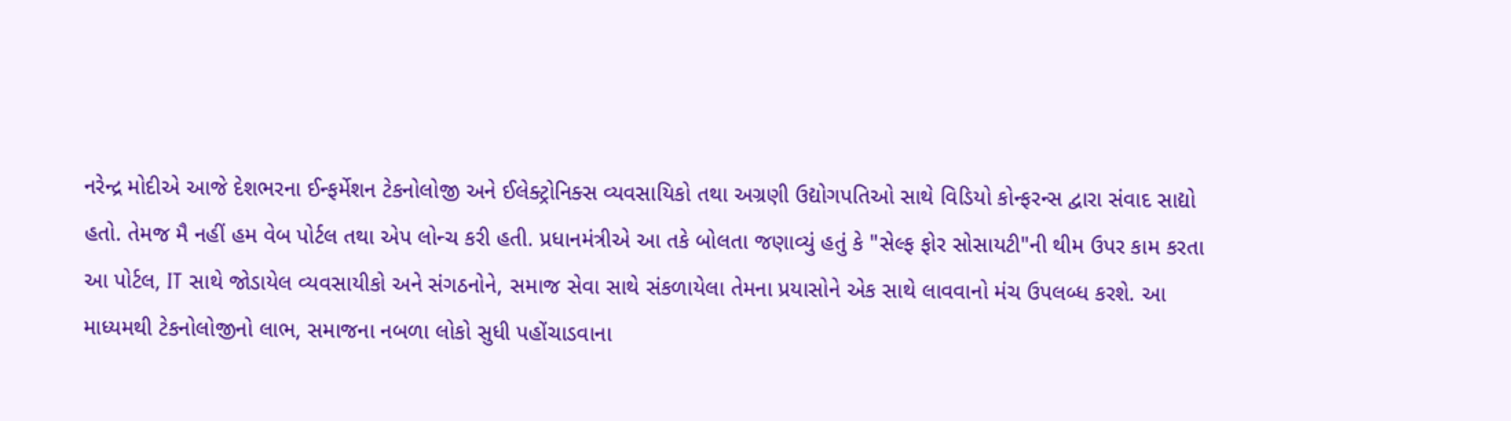નરેન્દ્ર મોદીએ આજે દેશભરના ઈન્ફર્મેશન ટેકનોલોજી અને ઈલેક્ટ્રોનિક્સ વ્યવસાયિકો તથા અગ્રણી ઉદ્યોગપતિઓ સાથે વિડિયો કોન્ફરન્સ દ્વારા સંવાદ સાદ્યો હતો. તેમજ મૈ નહીં હમ વેબ પોર્ટલ તથા એપ લોન્ચ કરી હતી. પ્રધાનમંત્રીએ આ તકે બોલતા જણાવ્યું હતું કે "સેલ્ફ ફોર સોસાયટી"ની થીમ ઉપર કામ કરતા આ પોર્ટલ, IT સાથે જોડાયેલ વ્યવસાયીકો અને સંગઠનોને, સમાજ સેવા સાથે સંકળાયેલા તેમના પ્રયાસોને એક સાથે લાવવાનો મંચ ઉપલબ્ધ કરશે. આ માધ્યમથી ટેકનોલોજીનો લાભ, સમાજના નબળા લોકો સુધી પહોંચાડવાના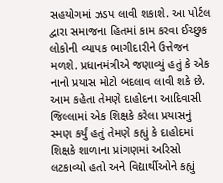સહયોગમાં ઝડપ લાવી શકાશે. આ પોર્ટલ દ્વારા સમાજના હિતમાં કામ કરવા ઈચ્છુક લોકોની વ્યાપક ભાગીદારીને ઉત્તેજન મળશે. પ્રધાનમંત્રીએ જણાવ્યું હતું કે એક નાનો પ્રયાસ મોટો બદલાવ લાવી શકે છે. આમ કહેતા તેમણે દાહોદના આદિવાસી જિલ્લામાં એક શિક્ષકે કરેલા પ્રયાસનું સ્મણ કર્યું હતું તેમણે કહ્યું કે દાહોદમાં શિક્ષકે શાળાના પ્રાંગણમાં અરિસો લટકાવ્યો હતો અને વિદ્યાર્થીઓને કહ્યું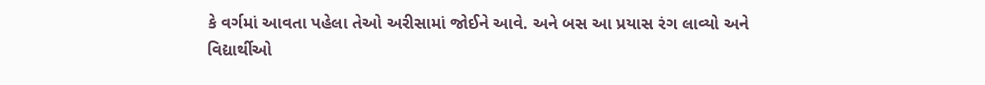કે વર્ગમાં આવતા પહેલા તેઓ અરીસામાં જોઈને આવે. અને બસ આ પ્રયાસ રંગ લાવ્યો અને વિદ્યાર્થીઓ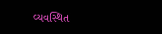વ્યવસ્થિત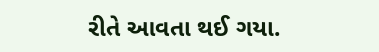રીતે આવતા થઈ ગયા.